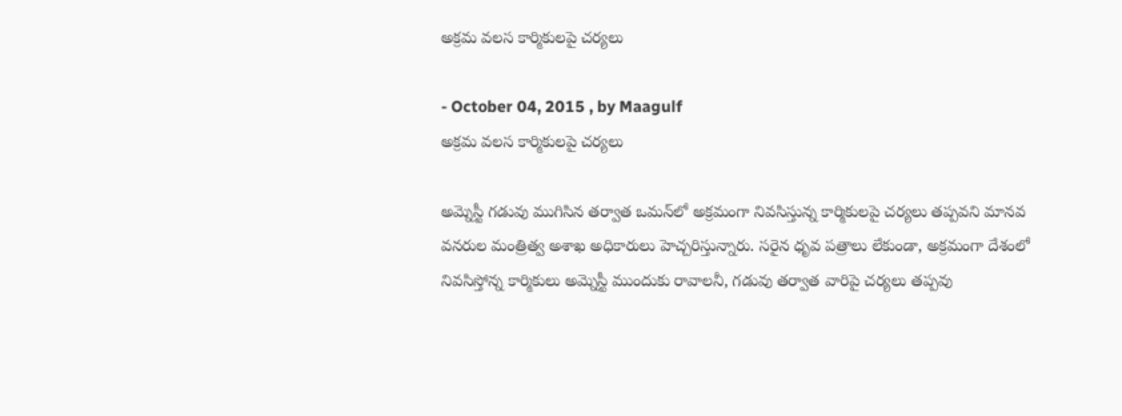అక్రమ వలస కార్మికులపై చర్యలు

- October 04, 2015 , by Maagulf
అక్రమ వలస కార్మికులపై చర్యలు

అమ్నెస్టీ గడువు ముగిసిన తర్వాత ఒమన్‌లో అక్రమంగా నివసిస్తున్న కార్మికులపై చర్యలు తప్పవని మానవ వనరుల మంత్రిత్వ అశాఖ అధికారులు హెచ్చరిస్తున్నారు. సరైన ధృవ పత్రాలు లేకుండా, అక్రమంగా దేశంలో నివసిస్తోన్న కార్మికులు అమ్నెస్టీ ముందుకు రావాలనీ, గడువు తర్వాత వారిపై చర్యలు తప్పవు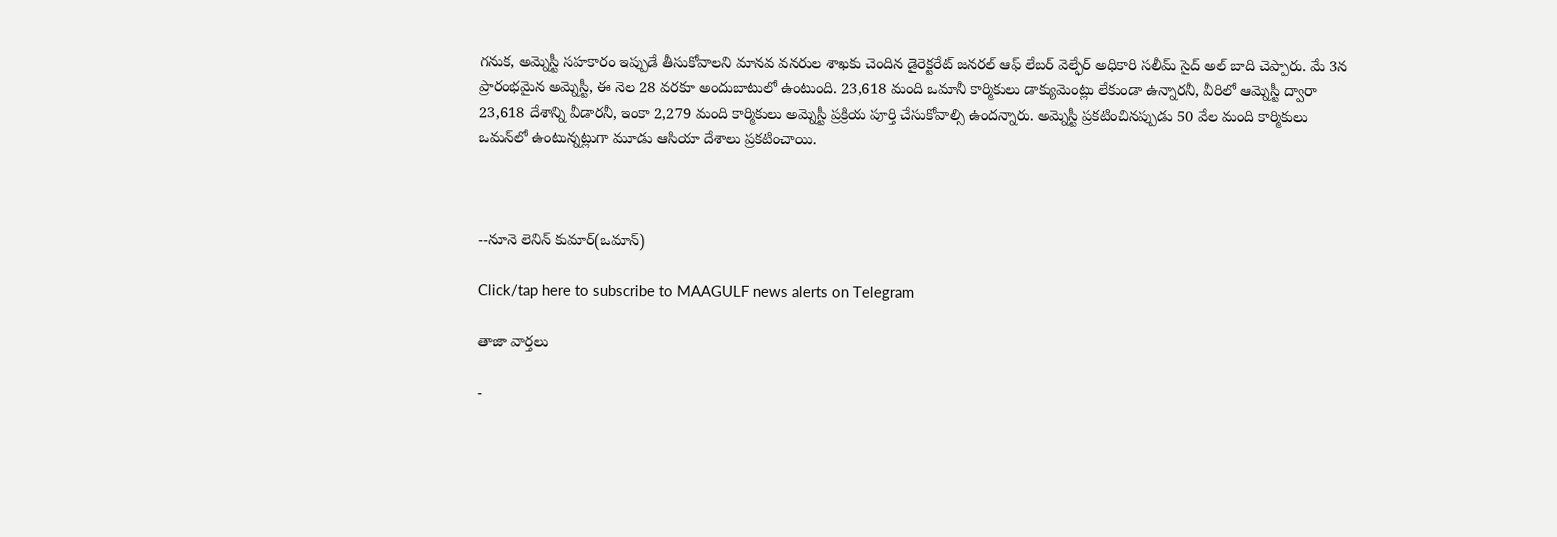గనుక, అమ్నెస్టీ సహకారం ఇప్పుడే తీసుకోవాలని మానవ వనరుల శాఖకు చెందిన డైరెక్టరేట్‌ జనరల్‌ ఆఫ్‌ లేబర్‌ వెల్ఫేర్‌ అధికారి సలీమ్‌ సైద్‌ అల్‌ బాది చెప్పారు. మే 3న ప్రారంభమైన అమ్నెస్టీ, ఈ నెల 28 వరకూ అందుబాటులో ఉంటుంది. 23,618 మంది ఒమానీ కార్మికులు డాక్యుమెంట్లు లేకుండా ఉన్నారనీ, వీరిలో ఆమ్నెస్టీ ద్వారా 23,618 దేశాన్ని వీడారనీ, ఇంకా 2,279 మంది కార్మికులు అమ్నెస్టీ ప్రక్రియ పూర్తి చేసుకోవాల్సి ఉందన్నారు. అమ్నెస్టీ ప్రకటించినప్పుడు 50 వేల మంది కార్మికులు ఒమన్‌లో ఉంటున్నట్లుగా మూడు ఆసియా దేశాలు ప్రకటించాయి.



--నూనె లెనిన్ కుమార్(ఒమాన్)

Click/tap here to subscribe to MAAGULF news alerts on Telegram

తాజా వార్తలు

-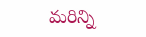మరిన్ని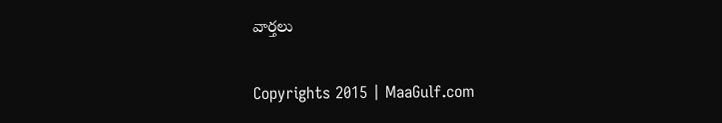వార్తలు

Copyrights 2015 | MaaGulf.com